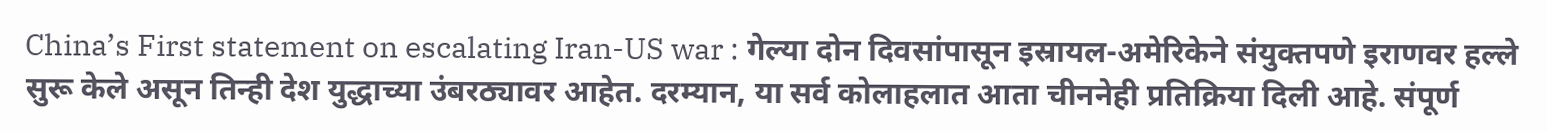China’s First statement on escalating Iran-US war : गेल्या दोन दिवसांपासून इस्रायल-अमेरिकेने संयुक्तपणे इराणवर हल्ले सुरू केले असून तिन्ही देश युद्धाच्या उंबरठ्यावर आहेत. दरम्यान, या सर्व कोलाहलात आता चीननेही प्रतिक्रिया दिली आहे. संपूर्ण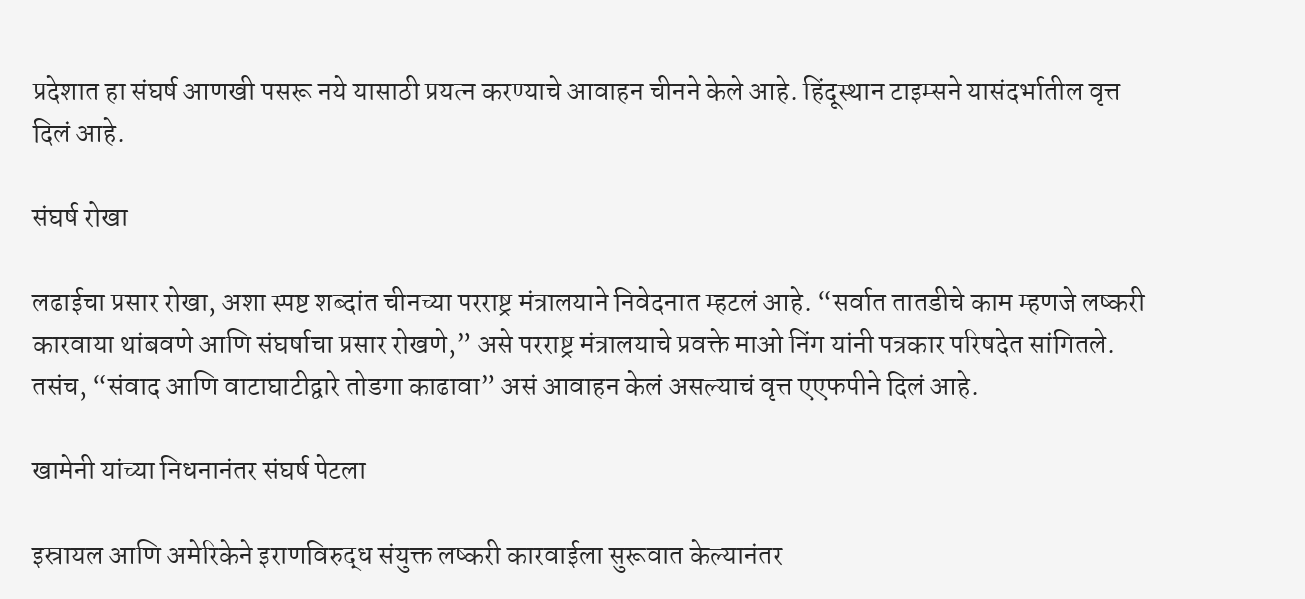प्रदेशात हा संघर्ष आणखी पसरू नये यासाठी प्रयत्न करण्याचे आवाहन चीनने केले आहे. हिंदूस्थान टाइम्सने यासंदर्भातील वृत्त दिलं आहे.

संघर्ष रोखा

लढाईचा प्रसार रोखा, अशा स्पष्ट शब्दांत चीनच्या परराष्ट्र मंत्रालयाने निवेदनात म्हटलं आहे. “सर्वात तातडीचे काम म्हणजे लष्करी कारवाया थांबवणे आणि संघर्षाचा प्रसार रोखणे,” असे परराष्ट्र मंत्रालयाचे प्रवक्ते माओ निंग यांनी पत्रकार परिषदेत सांगितले. तसंच, “संवाद आणि वाटाघाटीद्वारे तोडगा काढावा” असं आवाहन केलं असल्याचं वृत्त एएफपीने दिलं आहे.

खामेनी यांच्या निधनानंतर संघर्ष पेटला

इस्रायल आणि अमेरिकेने इराणविरुद्ध संयुक्त लष्करी कारवाईला सुरूवात केल्यानंतर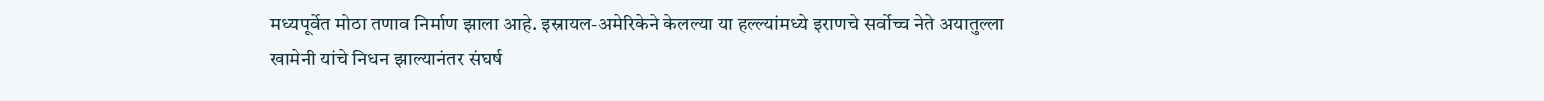मध्यपूर्वेत मोठा तणाव निर्माण झाला आहे. इस्रायल-अमेरिकेने केलल्या या हल्ल्यांमध्ये इराणचे सर्वोच्च नेते अयातुल्ला खामेनी यांचे निधन झाल्यानंतर संघर्ष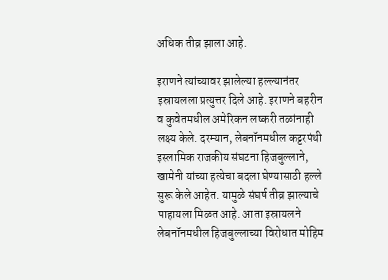अधिक तीव्र झाला आहे.

इराणने त्यांच्यावर झालेल्या हल्ल्यानंतर इस्रायलला प्रत्युत्तर दिले आहे. इराणने बहरीन व कुवेतमधील अमेरिकन लष्करी तळांनाही लक्ष्य केले. दरम्यान, लेबनॉनमधील कट्टरपंथी इस्लामिक राजकीय संघटना हिजबुल्लाने, खामेनी यांच्या हत्येचा बदला घेण्यासाठी हल्ले सुरू केले आहेत. यामुळे संघर्ष तीव्र झाल्याचे पाहायला मिळत आहे. आता इस्रायलने लेबनॉनमधील हिजबुल्लाच्या विरोधात मोहिम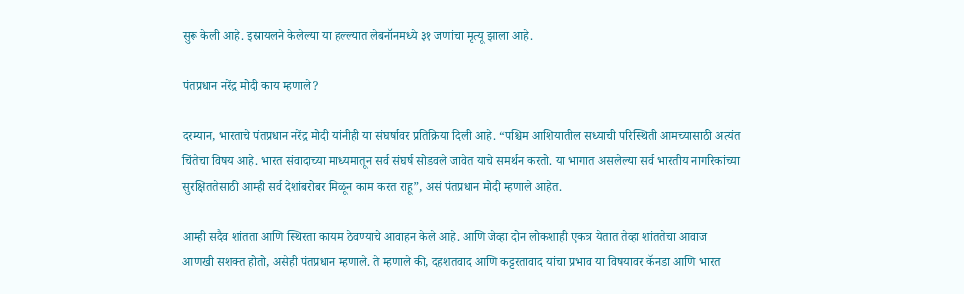सुरू केली आहे. इस्रायलने केलेल्या या हल्ल्यात लेबनॉनमध्ये ३१ जणांचा मृत्यू झाला आहे.

पंतप्रधान नरेंद्र मोदी काय म्हणाले?

दरम्यान, भारताचे पंतप्रधान नरेंद्र मोदी यांनीही या संघर्षावर प्रतिक्रिया दिली आहे. “पश्चिम आशियातील सध्याची परिस्थिती आमच्यासाठी अत्यंत चिंतेचा विषय आहे. भारत संवादाच्या माध्यमातून सर्व संघर्ष सोडवले जावेत याचे समर्थन करतो. या भागात असलेल्या सर्व भारतीय नागरिकांच्या सुरक्षिततेसाठी आम्ही सर्व देशांबरोबर मिळून काम करत राहू”, असं पंतप्रधान मोदी म्हणाले आहेत.

आम्ही सदैव शांतता आणि स्थिरता कायम ठेवण्याचे आवाहन केले आहे. आणि जेव्हा दोन लोकशाही एकत्र येतात तेव्हा शांततेचा आवाज आणखी सशक्त होतो, असेही पंतप्रधान म्हणाले. ते म्हणाले की, दहशतवाद आणि कट्टरतावाद यांचा प्रभाव या विषयावर कॅनडा आणि भारत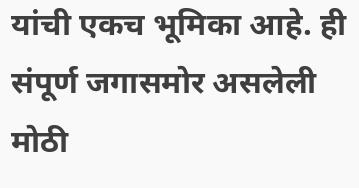यांची एकच भूमिका आहे. ही संपूर्ण जगासमोर असलेली मोठी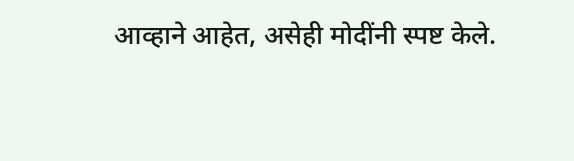आव्हाने आहेत, असेही मोदींनी स्पष्ट केले.